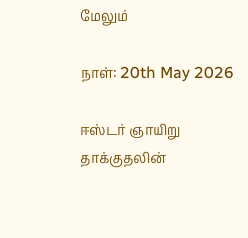மேலும்

நாள்: 20th May 2026

ஈஸ்டர் ஞாயிறு தாக்குதலின்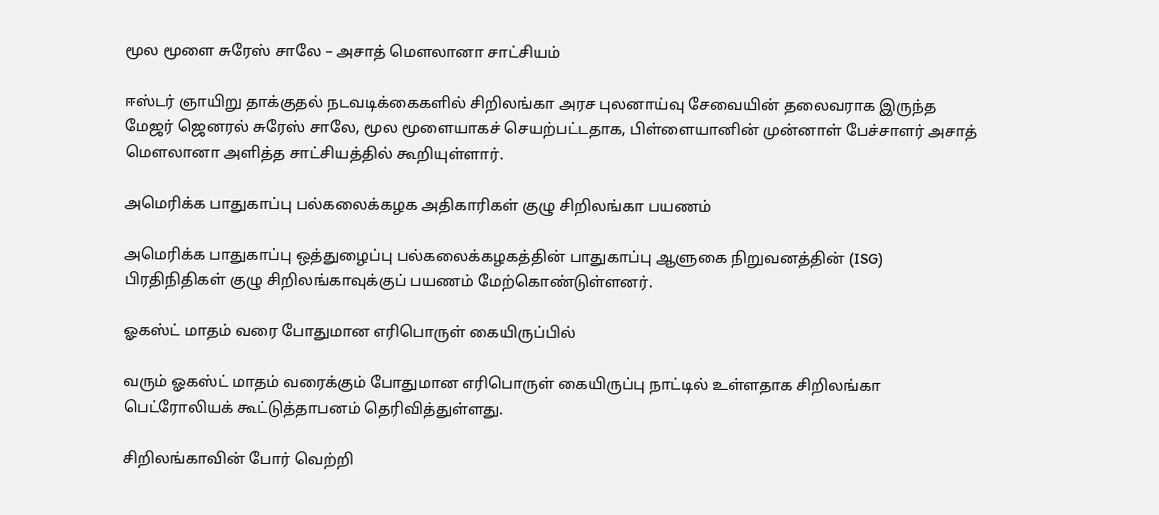மூல மூளை சுரேஸ் சாலே – அசாத் மௌலானா சாட்சியம்

ஈஸ்டர் ஞாயிறு தாக்குதல் நடவடிக்கைகளில் சிறிலங்கா அரச புலனாய்வு சேவையின் தலைவராக இருந்த மேஜர் ஜெனரல் சுரேஸ் சாலே, மூல மூளையாகச் செயற்பட்டதாக, பிள்ளையானின் முன்னாள் பேச்சாளர் அசாத் மௌலானா அளித்த சாட்சியத்தில் கூறியுள்ளார்.

அமெரிக்க பாதுகாப்பு பல்கலைக்கழக அதிகாரிகள் குழு சிறிலங்கா பயணம்

அமெரிக்க பாதுகாப்பு ஒத்துழைப்பு பல்கலைக்கழகத்தின் பாதுகாப்பு ஆளுகை நிறுவனத்தின் (ISG) பிரதிநிதிகள் குழு சிறிலங்காவுக்குப் பயணம் மேற்கொண்டுள்ளனர்.

ஓகஸ்ட் மாதம் வரை போதுமான எரிபொருள் கையிருப்பில்

வரும் ஓகஸ்ட் மாதம் வரைக்கும் போதுமான எரிபொருள் கையிருப்பு நாட்டில் உள்ளதாக சிறிலங்கா  பெட்ரோலியக் கூட்டுத்தாபனம் தெரிவித்துள்ளது.

சிறிலங்காவின் போர் வெற்றி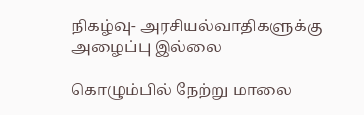நிகழ்வு- அரசியல்வாதிகளுக்கு அழைப்பு இல்லை

கொழும்பில் நேற்று மாலை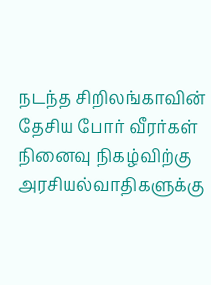நடந்த சிறிலங்காவின் தேசிய போர் வீரர்கள் நினைவு நிகழ்விற்கு அரசியல்வாதிகளுக்கு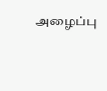அழைப்பு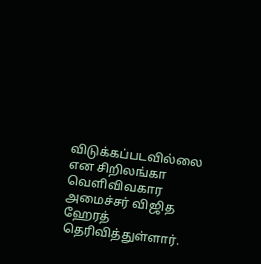விடுக்கப்படவில்லை என சிறிலங்கா வெளிவிவகார அமைச்சர் விஜித ஹேரத் தெரிவித்துள்ளார்.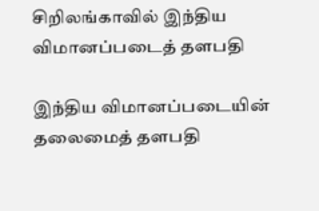சிறிலங்காவில் இந்திய விமானப்படைத் தளபதி

இந்திய விமானப்படையின் தலைமைத் தளபதி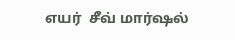எயர்  சீவ் மார்ஷல்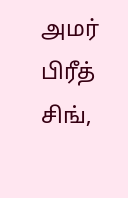அமர் பிரீத் சிங்,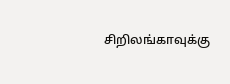சிறிலங்காவுக்கு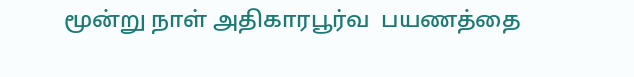மூன்று நாள் அதிகாரபூர்வ  பயணத்தை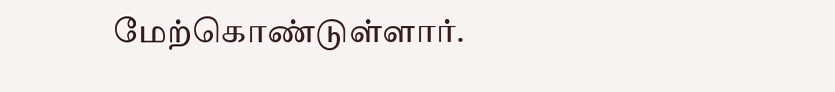மேற்கொண்டுள்ளார்.